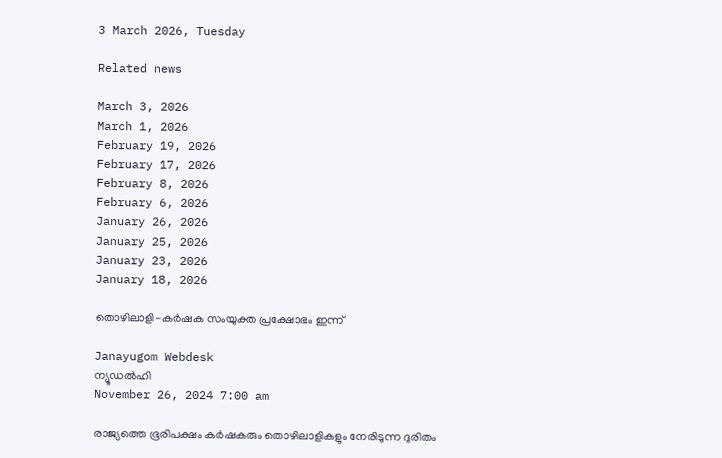3 March 2026, Tuesday

Related news

March 3, 2026
March 1, 2026
February 19, 2026
February 17, 2026
February 8, 2026
February 6, 2026
January 26, 2026
January 25, 2026
January 23, 2026
January 18, 2026

തൊഴിലാളി-കര്‍ഷക സംയുക്ത പ്രക്ഷോഭം ഇന്ന്

Janayugom Webdesk
ന്യൂഡല്‍ഹി
November 26, 2024 7:00 am

രാജ്യത്തെ ഭൂരിപക്ഷം കര്‍ഷകരും തൊഴിലാളികളും നേരിടുന്ന ദുരിതം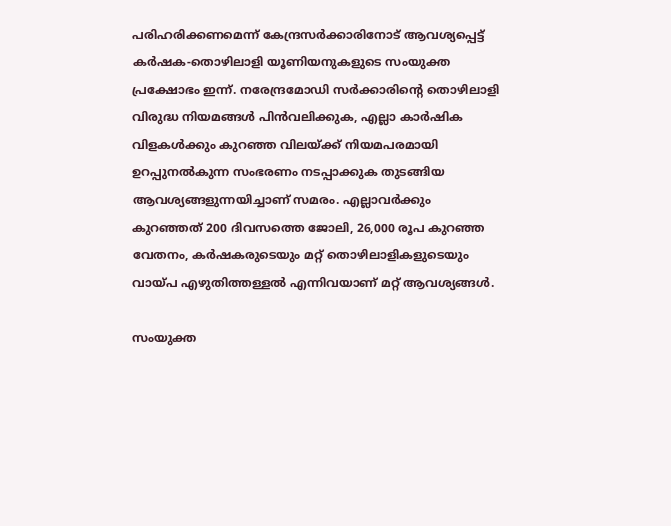പരിഹരിക്കണമെന്ന് കേന്ദ്രസര്‍ക്കാരിനോട് ആവശ്യപ്പെട്ട് കര്‍ഷക‑തൊഴിലാളി യൂണിയനുകളുടെ സംയുക്ത പ്രക്ഷോഭം ഇന്ന്. നരേന്ദ്രമോഡി സര്‍ക്കാരിന്റെ തൊഴിലാളി വിരുദ്ധ നിയമങ്ങള്‍ പിന്‍വലിക്കുക, എല്ലാ കാര്‍ഷിക വിളകള്‍ക്കും കുറഞ്ഞ വിലയ്ക്ക് നിയമപരമായി ഉറപ്പുനല്‍കുന്ന സംഭരണം നടപ്പാക്കുക തുടങ്ങിയ ആവശ്യങ്ങളുന്നയിച്ചാണ് സമരം. എല്ലാവര്‍ക്കും കുറഞ്ഞത് 200 ദിവസത്തെ ജോലി, 26,000 രൂപ കുറഞ്ഞ വേതനം, കര്‍ഷകരുടെയും മറ്റ് തൊഴിലാളികളുടെയും വാ‍യ‍്പ എഴുതിത്തള്ളല്‍ എന്നിവയാണ് മറ്റ് ആവശ്യങ്ങള്‍.

സംയുക്ത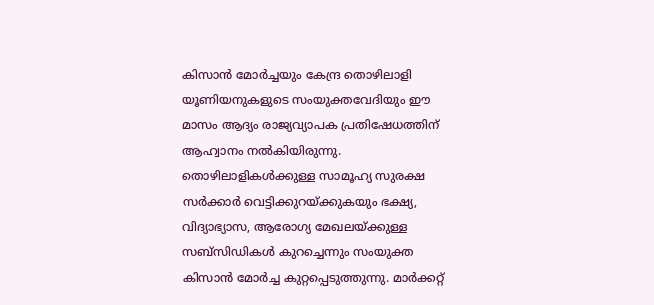കിസാന്‍ മോര്‍ച്ചയും കേന്ദ്ര തൊഴിലാളി യൂണിയനുകളുടെ സംയുക്തവേദിയും ഈ മാസം ആദ്യം രാജ്യവ്യാപക പ്രതിഷേധത്തിന് ആഹ്വാനം നല്‍കിയിരുന്നു. തൊഴിലാളികള്‍ക്കുള്ള സാമൂഹ്യ സുരക്ഷ സര്‍ക്കാര്‍ വെട്ടിക്കുറയ‍്ക്കുകയും ഭക്ഷ്യ, വിദ്യാഭ്യാസ, ആരോഗ്യ മേഖലയ‍്ക്കുള്ള സബ്സിഡികള്‍ കുറച്ചെന്നും സംയുക്ത കിസാന്‍ മോര്‍ച്ച കുറ്റപ്പെടുത്തുന്നു. മാര്‍ക്കറ്റ്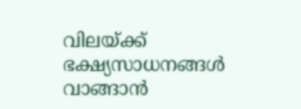വിലയ‍്ക്ക് ഭക്ഷ്യസാധനങ്ങള്‍ വാങ്ങാന്‍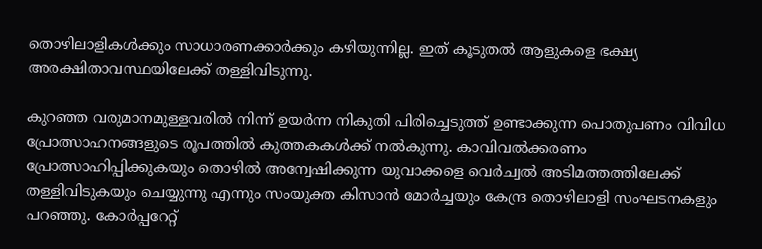തൊഴിലാളികള്‍ക്കും സാധാരണക്കാര്‍ക്കും കഴിയുന്നില്ല. ഇത് കൂടുതല്‍ ആളുകളെ ഭക്ഷ്യ അരക്ഷിതാവസ്ഥയിലേക്ക് തള്ളിവിടുന്നു.

കുറഞ്ഞ വരുമാനമുള്ളവരില്‍ നിന്ന് ഉയര്‍ന്ന നികുതി പിരിച്ചെടുത്ത് ഉണ്ടാക്കുന്ന പൊതുപണം വിവിധ പ്രോത്സാഹനങ്ങളുടെ രൂപത്തില്‍ കുത്തകകള്‍ക്ക് നല്‍കുന്നു. കാവിവല്‍ക്കരണം പ്രോത്സാഹിപ്പിക്കുകയും തൊഴില്‍ അന്വേഷിക്കുന്ന യുവാക്കളെ വെര്‍ച്വല്‍ അടിമത്തത്തിലേക്ക് തള്ളിവിടുകയും ചെയ്യുന്നു എന്നും സംയുക്ത കിസാന്‍ മോര്‍ച്ചയും കേന്ദ്ര തൊഴിലാളി സംഘടനകളും പറഞ്ഞു. കോര്‍പ്പറേറ്റ്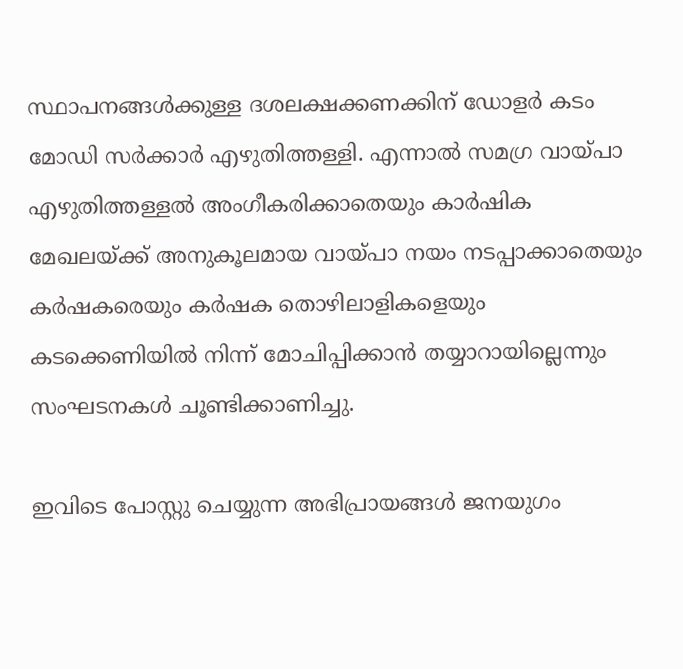സ്ഥാപനങ്ങള്‍ക്കുള്ള ദശലക്ഷക്കണക്കിന് ഡോളര്‍ കടം മോഡി സര്‍ക്കാര്‍ എഴുതിത്തള്ളി. എന്നാല്‍ സമഗ്ര വായ‍്പാ എഴുതിത്തള്ളല്‍ അംഗീകരിക്കാതെയും കാര്‍ഷിക മേഖലയ‍്ക്ക് അനുകൂലമായ വായ‍്പാ നയം നടപ്പാക്കാതെയും കര്‍ഷകരെയും കര്‍ഷക തൊഴിലാളികളെയും കടക്കെണിയില്‍ നിന്ന് മോചിപ്പിക്കാന്‍ തയ്യാറായില്ലെന്നും സംഘടനകള്‍ ചൂണ്ടിക്കാണിച്ചു.

ഇവിടെ പോസ്റ്റു ചെയ്യുന്ന അഭിപ്രായങ്ങള്‍ ജനയുഗം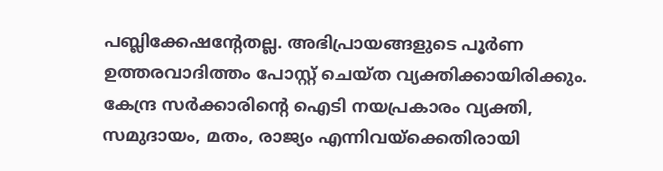പബ്ലിക്കേഷന്റേതല്ല. അഭിപ്രായങ്ങളുടെ പൂര്‍ണ ഉത്തരവാദിത്തം പോസ്റ്റ് ചെയ്ത വ്യക്തിക്കായിരിക്കും. കേന്ദ്ര സര്‍ക്കാരിന്റെ ഐടി നയപ്രകാരം വ്യക്തി, സമുദായം, മതം, രാജ്യം എന്നിവയ്‌ക്കെതിരായി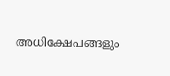അധിക്ഷേപങ്ങളും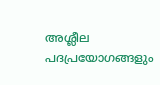അശ്ലീല പദപ്രയോഗങ്ങളും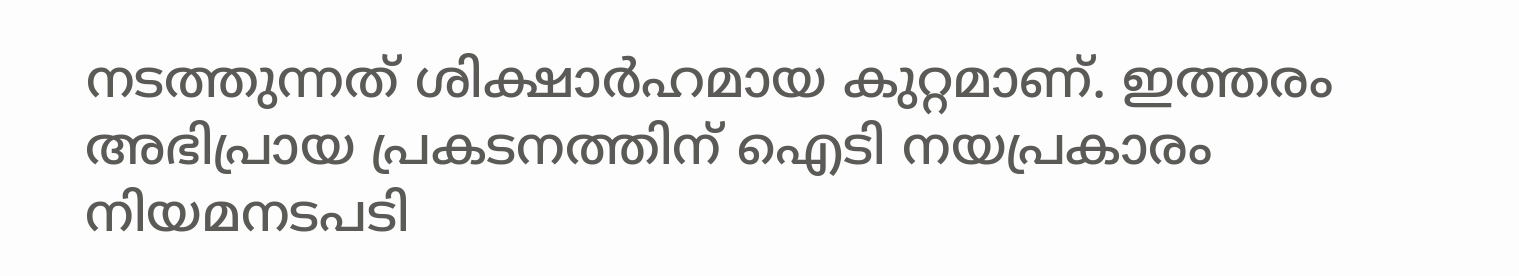നടത്തുന്നത് ശിക്ഷാര്‍ഹമായ കുറ്റമാണ്. ഇത്തരം അഭിപ്രായ പ്രകടനത്തിന് ഐടി നയപ്രകാരം നിയമനടപടി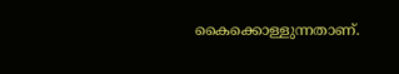കൈക്കൊള്ളുന്നതാണ്.